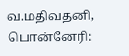வ.மதிவதனி, பொன்னேரி: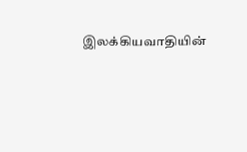இலக்கியவாதியின்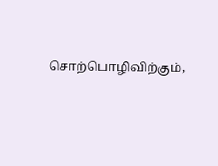சொற்பொழிவிற்கும்,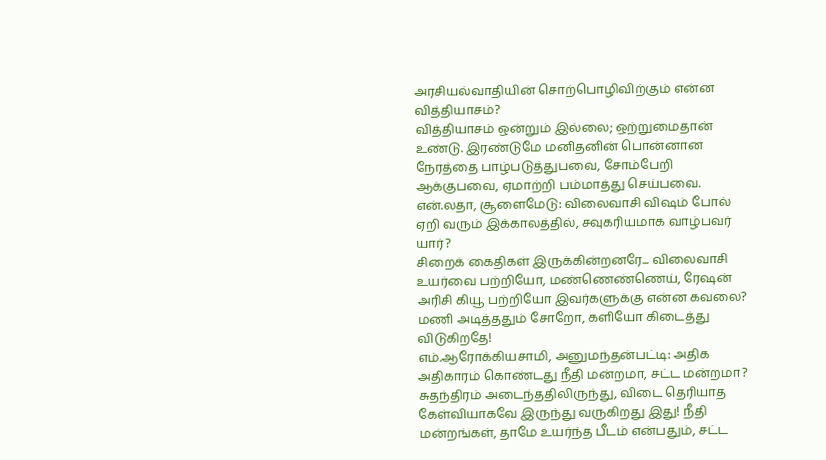அரசியல்வாதியின் சொற்பொழிவிற்கும் என்ன வித்தியாசம்?
வித்தியாசம் ஒன்றும் இல்லை; ஒற்றுமைதான் உண்டு. இரண்டுமே மனிதனின் பொன்னான நேரத்தை பாழ்படுத்துபவை, சோம்பேறி ஆக்குபவை, ஏமாற்றி பம்மாத்து செய்பவை.
என்.லதா, சூளைமேடு: விலைவாசி விஷம் போல் ஏறி வரும் இக்காலத்தில், சவுகரியமாக வாழ்பவர் யார்?
சிறைக் கைதிகள் இருக்கின்றனரே... விலைவாசி உயர்வை பற்றியோ, மண்ணெண்ணெய், ரேஷன் அரிசி கியூ பற்றியோ இவர்களுக்கு என்ன கவலை? மணி அடித்ததும் சோறோ, களியோ கிடைத்து விடுகிறதே!
எம்.ஆரோக்கியசாமி, அனுமந்தன்பட்டி: அதிக அதிகாரம் கொண்டது நீதி மன்றமா, சட்ட மன்றமா?
சுதந்திரம் அடைந்ததிலிருந்து, விடை தெரியாத கேள்வியாகவே இருந்து வருகிறது இது! நீதி மன்றங்கள், தாமே உயர்ந்த பீடம் என்பதும், சட்ட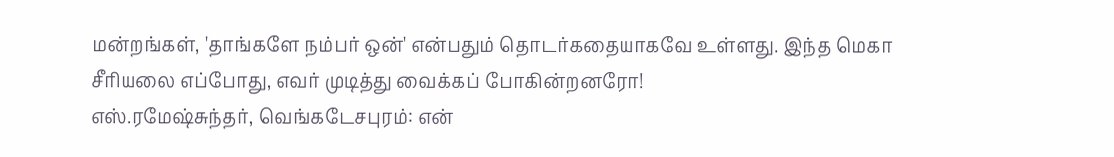மன்றங்கள், 'தாங்களே நம்பர் ஒன்' என்பதும் தொடர்கதையாகவே உள்ளது. இந்த மெகா சீரியலை எப்போது, எவர் முடித்து வைக்கப் போகின்றனரோ!
எஸ்.ரமேஷ்சுந்தர், வெங்கடேசபுரம்: என்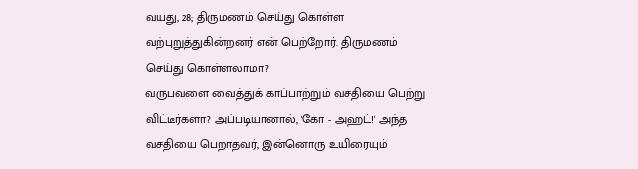வயது, 28; திருமணம் செய்து கொள்ள வற்புறுத்துகின்றனர் என் பெற்றோர். திருமணம் செய்து கொள்ளலாமா?
வருபவளை வைத்துக் காப்பாற்றும் வசதியை பெற்று விட்டீர்களா? அப்படியானால், 'கோ - அஹட்!' அந்த வசதியை பெறாதவர், இன்னொரு உயிரையும்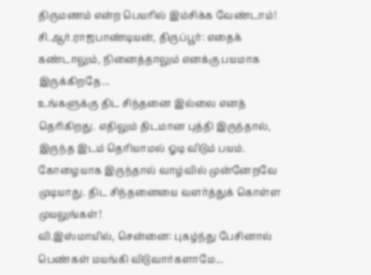திருமணம் என்ற பெயரில் இம்சிக்க வேண்டாம்!
சி.ஆர்.ராஜபாண்டியன், திருப்பூர்: எதைக் கண்டாலும், நினைத்தாலும் எனக்கு பயமாக இருக்கிறதே...
உங்களுக்கு திட சிந்தனை இல்லை எனத் தெரிகிறது. எதிலும் திடமான புத்தி இருந்தால், இருந்த இடம் தெரியாமல் ஓடி விடும் பயம். கோழையாக இருந்தால் வாழ்வில் முன்னேறவே முடியாது. திட சிந்தனையை வளர்த்துக் கொள்ள முயலுங்கள்!
வி.இஸ்மாயில், சென்னை: புகழ்ந்து பேசினால் பெண்கள் மயங்கி விடுவார்களாமே...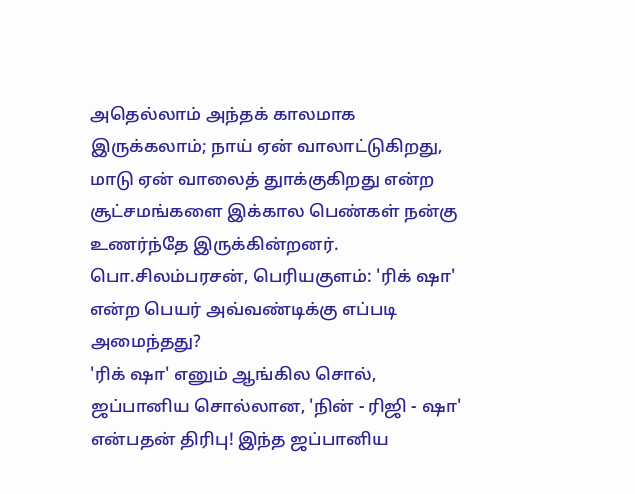அதெல்லாம் அந்தக் காலமாக இருக்கலாம்; நாய் ஏன் வாலாட்டுகிறது, மாடு ஏன் வாலைத் துாக்குகிறது என்ற சூட்சமங்களை இக்கால பெண்கள் நன்கு உணர்ந்தே இருக்கின்றனர்.
பொ.சிலம்பரசன், பெரியகுளம்: 'ரிக் ஷா' என்ற பெயர் அவ்வண்டிக்கு எப்படி அமைந்தது?
'ரிக் ஷா' எனும் ஆங்கில சொல், ஜப்பானிய சொல்லான, 'நின் - ரிஜி - ஷா' என்பதன் திரிபு! இந்த ஜப்பானிய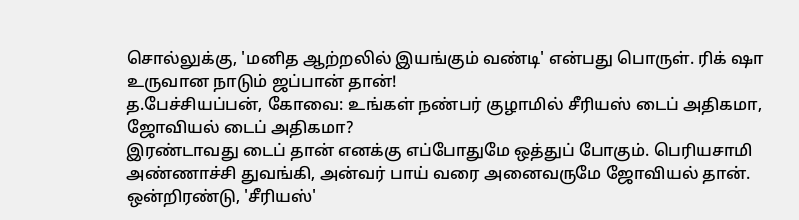சொல்லுக்கு, 'மனித ஆற்றலில் இயங்கும் வண்டி' என்பது பொருள். ரிக் ஷா உருவான நாடும் ஜப்பான் தான்!
த.பேச்சியப்பன், கோவை: உங்கள் நண்பர் குழாமில் சீரியஸ் டைப் அதிகமா, ஜோவியல் டைப் அதிகமா?
இரண்டாவது டைப் தான் எனக்கு எப்போதுமே ஒத்துப் போகும். பெரியசாமி அண்ணாச்சி துவங்கி, அன்வர் பாய் வரை அனைவருமே ஜோவியல் தான். ஒன்றிரண்டு, 'சீரியஸ்'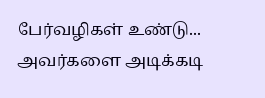பேர்வழிகள் உண்டு... அவர்களை அடிக்கடி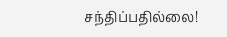சந்திப்பதில்லை!